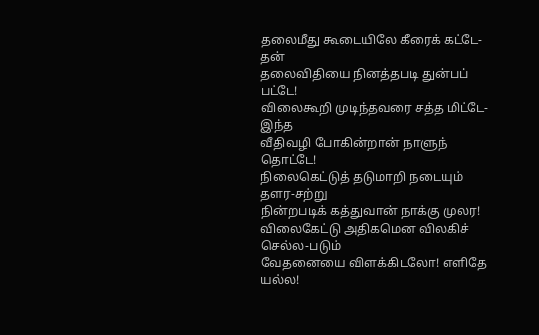தலைமீது கூடையிலே கீரைக் கட்டே-தன்
தலைவிதியை நினத்தபடி துன்பப் பட்டே!
விலைகூறி முடிந்தவரை சத்த மிட்டே-இந்த
வீதிவழி போகின்றான் நாளுந் தொட்டே!
நிலைகெட்டுத் தடுமாறி நடையும் தளர-சற்று
நின்றபடிக் கத்துவான் நாக்கு முலர!
விலைகேட்டு அதிகமென விலகிச் செல்ல-படும்
வேதனையை விளக்கிடலோ! எளிதே யல்ல!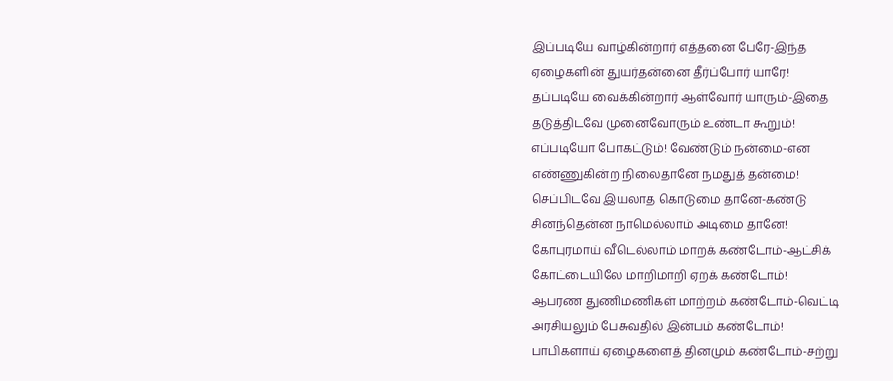இப்படியே வாழ்கின்றார் எத்தனை பேரே-இந்த
ஏழைகளின் துயர்தன்னை தீர்ப்போர் யாரே!
தப்படியே வைக்கின்றார் ஆள்வோர் யாரும்-இதை
தடுத்திடவே முனைவோரும் உண்டா கூறும்!
எப்படியோ போகட்டும்! வேண்டும் நன்மை-என
எண்ணுகின்ற நிலைதானே நமதுத் தன்மை!
செப்பிடவே இயலாத கொடுமை தானே-கண்டு
சினந்தென்ன நாமெல்லாம் அடிமை தானே!
கோபுரமாய் வீடெல்லாம் மாறக் கண்டோம்-ஆட்சிக்
கோட்டையிலே மாறிமாறி ஏறக் கண்டோம்!
ஆபரண துணிமணிகள் மாற்றம் கண்டோம்-வெட்டி
அரசியலும் பேசுவதில் இன்பம் கண்டோம்!
பாபிகளாய் ஏழைகளைத் தினமும் கண்டோம்-சற்று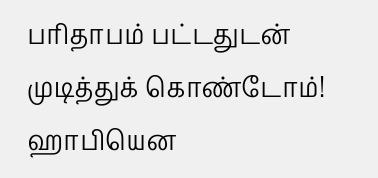பரிதாபம் பட்டதுடன் முடித்துக் கொண்டோம்!
ஹாபியென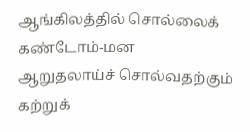ஆங்கிலத்தில் சொல்லைக் கண்டோம்-மன
ஆறுதலாய்ச் சொல்வதற்கும் கற்றுக்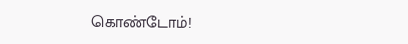கொண்டோம்!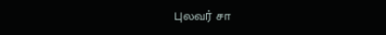புலவர் சா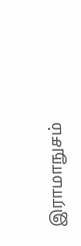இராமாநுசம்